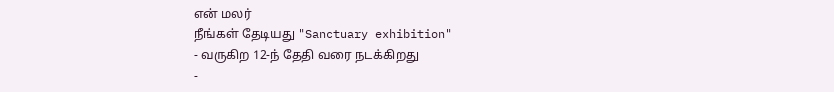என் மலர்
நீங்கள் தேடியது "Sanctuary exhibition"
- வருகிற 12-ந் தேதி வரை நடக்கிறது
-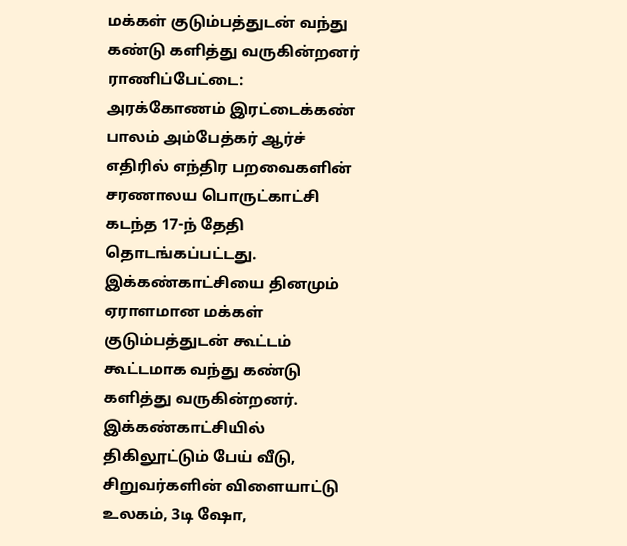மக்கள் குடும்பத்துடன் வந்து கண்டு களித்து வருகின்றனர்
ராணிப்பேட்டை:
அரக்கோணம் இரட்டைக்கண் பாலம் அம்பேத்கர் ஆர்ச் எதிரில் எந்திர பறவைகளின் சரணாலய பொருட்காட்சி கடந்த 17-ந் தேதி தொடங்கப்பட்டது.
இக்கண்காட்சியை தினமும் ஏராளமான மக்கள் குடும்பத்துடன் கூட்டம் கூட்டமாக வந்து கண்டு களித்து வருகின்றனர்.
இக்கண்காட்சியில் திகிலூட்டும் பேய் வீடு, சிறுவர்களின் விளையாட்டு உலகம், 3டி ஷோ,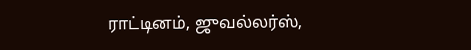ராட்டினம், ஜுவல்லர்ஸ்,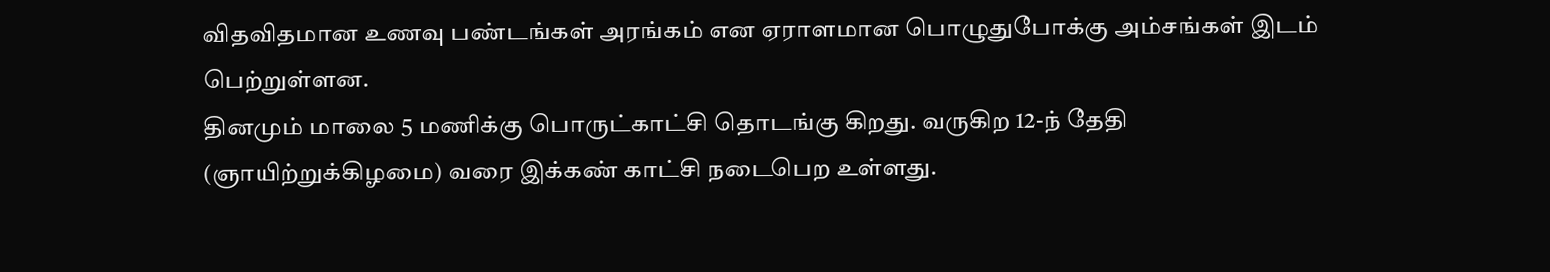விதவிதமான உணவு பண்டங்கள் அரங்கம் என ஏராளமான பொழுதுபோக்கு அம்சங்கள் இடம் பெற்றுள்ளன.
தினமும் மாலை 5 மணிக்கு பொருட்காட்சி தொடங்கு கிறது. வருகிற 12-ந் தேதி (ஞாயிற்றுக்கிழமை) வரை இக்கண் காட்சி நடைபெற உள்ளது.